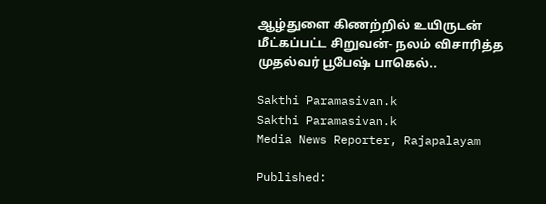ஆழ்துளை கிணற்றில் உயிருடன் மீட்கப்பட்ட சிறுவன்- நலம் விசாரித்த முதல்வர் பூபேஷ் பாகெல்..

Sakthi Paramasivan.k
Sakthi Paramasivan.k
Media News Reporter, Rajapalayam

Published: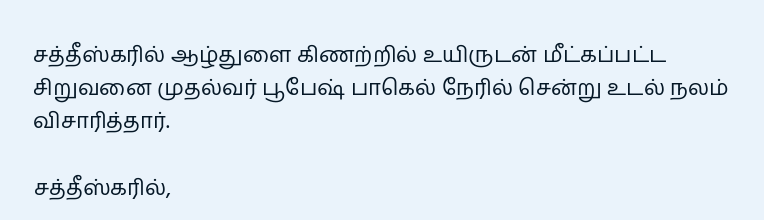சத்தீஸ்கரில் ஆழ்துளை கிணற்றில் உயிருடன் மீட்கப்பட்ட சிறுவனை முதல்வர் பூபேஷ் பாகெல் நேரில் சென்று உடல் நலம் விசாரித்தார்.

சத்தீஸ்கரில்,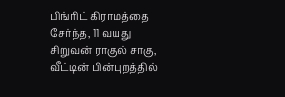பிங்ரிட் கிராமத்தை சேர்ந்த, 11 வயது சிறுவன் ராகுல் சாகு, வீட்டின் பின்புறத்தில்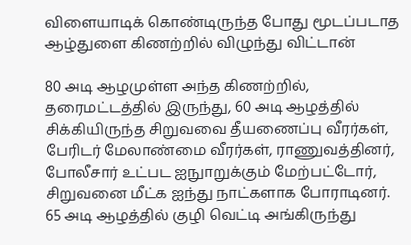விளையாடிக் கொண்டிருந்த போது மூடப்படாத ஆழ்துளை கிணற்றில் விழுந்து விட்டான்

80 அடி ஆழமுள்ள அந்த கிணற்றில், தரைமட்டத்தில் இருந்து, 60 அடி ஆழத்தில் சிக்கியிருந்த சிறுவவை தீயணைப்பு வீரர்கள், பேரிடர் மேலாண்மை வீரர்கள், ராணுவத்தினர், போலீசார் உட்பட ஐநுாறுக்கும் மேற்பட்டோர், சிறுவனை மீட்க ஐந்து நாட்களாக போராடினர். 65 அடி ஆழத்தில் குழி வெட்டி அங்கிருந்து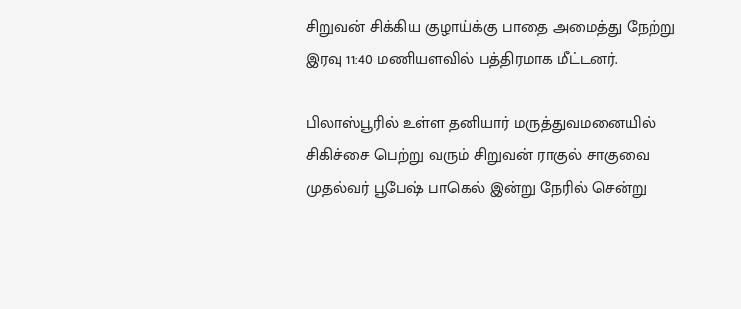சிறுவன் சிக்கிய குழாய்க்கு பாதை அமைத்து நேற்று இரவு 11:40 மணியளவில் பத்திரமாக மீட்டனர்.

பிலாஸ்பூரில் உள்ள தனியார் மருத்துவமனையில் சிகிச்சை பெற்று வரும் சிறுவன் ராகுல் சாகுவை முதல்வர் பூபேஷ் பாகெல் இன்று நேரில் சென்று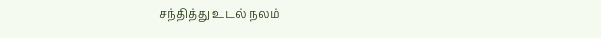சந்தித்து உடல் நலம்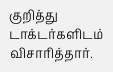குறித்து டாக்டர்களிடம் விசாரித்தார்.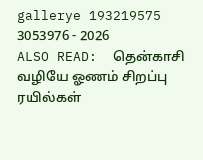gallerye 193219575 3053976 - 2026
ALSO READ:  தென்காசி வழியே ஓணம் சிறப்பு ரயில்கள்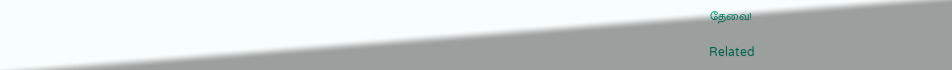தேவை!

Related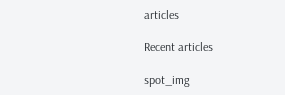articles

Recent articles

spot_img